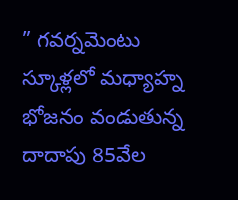” గవర్నమెంటు స్కూళ్లలో మధ్యాహ్న భోజనం వండుతున్న దాదాపు 85వేల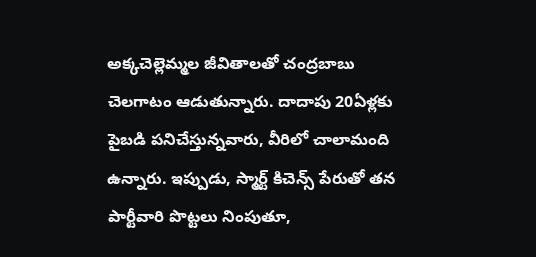అక్కచెల్లెమ్మల జీవితాలతో చంద్రబాబు చెలగాటం ఆడుతున్నారు. దాదాపు 20ఏళ్లకు పైబడి పనిచేస్తున్నవారు, వీరిలో చాలామంది ఉన్నారు. ఇప్పుడు, స్మార్ట్ కిచెన్స్ పేరుతో తన పార్టీవారి పొట్టలు నింపుతూ,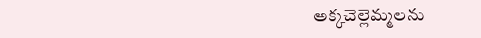అక్కచెల్లెమ్మలను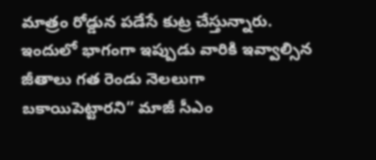మాత్రం రోడ్డున పడేసే కుట్ర చేస్తున్నారు. ఇందులో భాగంగా ఇప్పుడు వారికి ఇవ్వాల్సిన జీతాలు గత రెండు నెలలుగా బకాయిపెట్టారని” మాజీ సీఎం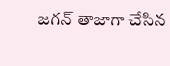జగన్ తాజాగా చేసిన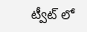ట్వీట్ లో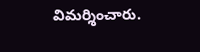విమర్శించారు.